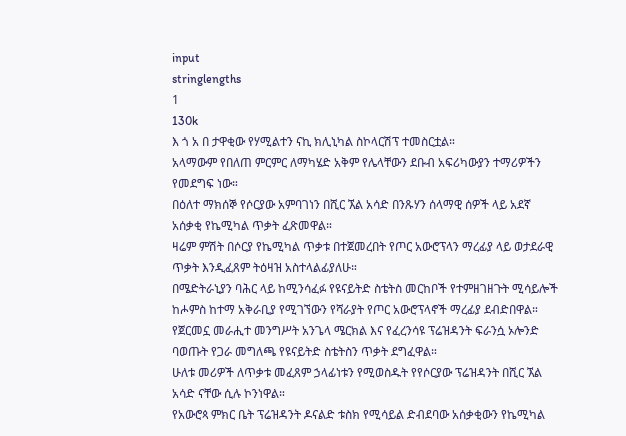input
stringlengths
1
130k
እ ጎ አ በ ታዋቂው የሃሚልተን ናኪ ክሊኒካል ስኮላርሽፕ ተመስርቷል።
አላማውም የበለጠ ምርምር ለማካሄድ አቅም የሌላቸውን ደቡብ አፍሪካውያን ተማሪዎችን የመደግፍ ነው።
በዕለተ ማክሰኞ የሶርያው አምባገነን በሺር ኧል አሳድ በንጹሃን ሰላማዊ ሰዎች ላይ አደኛ አሰቃቂ የኬሚካል ጥቃት ፈጽመዋል።
ዛሬም ምሽት በሶርያ የኬሚካል ጥቃቱ በተጀመረበት የጦር አውሮፕላን ማረፊያ ላይ ወታደራዊ ጥቃት እንዲፈጸም ትዕዛዝ አስተላልፊያለሁ።
በሜድትራኒያን ባሕር ላይ ከሚንሳፈፉ የዩናይትድ ስቴትስ መርከቦች የተምዘገዘጉት ሚሳይሎች ከሖምስ ከተማ አቅራቢያ የሚገኘውን የሻራያት የጦር አውሮፕላኖች ማረፊያ ደብድበዋል።
የጀርመኗ መራሒተ መንግሥት አንጌላ ሜርክል እና የፈረንሳዩ ፕሬዝዳንት ፍራንሷ ኦሎንድ ባወጡት የጋራ መግለጫ የዩናይትድ ስቴትስን ጥቃት ደግፈዋል።
ሁለቱ መሪዎች ለጥቃቱ መፈጸም ኃላፊነቱን የሚወስዱት የየሶርያው ፕሬዝዳንት በሺር ኧል አሳድ ናቸው ሲሉ ኮንነዋል።
የአውሮጳ ምክር ቤት ፕሬዝዳንት ዶናልድ ቱስክ የሚሳይል ድብደባው አሰቃቂውን የኬሚካል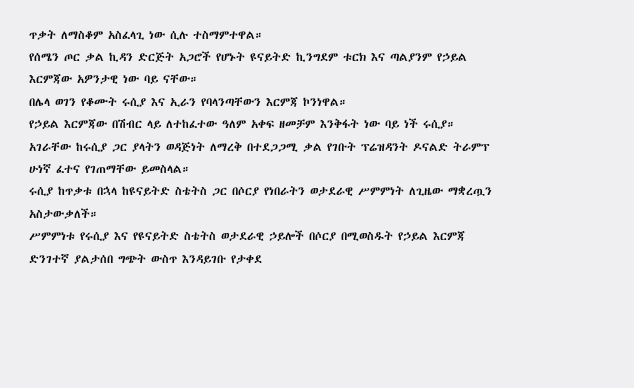ጥቃት ለማስቆም አስፈላጊ ነው ሲሉ ተስማምተዋል።
የሰሜን ጦር ቃል ኪዳን ድርጅት አጋሮች የሆኑት ዩናይትድ ኪንግደም ቱርክ እና ጣልያንም የኃይል እርምጃው አዎንታዊ ነው ባይ ናቸው።
በሌላ ወገን የቆሙት ሩሲያ እና ኢራን የባላንጣቸውን እርምጃ ኮንነዋል።
የኃይል እርምጃው በሽብር ላይ ለተከፈተው ዓለም አቀፍ ዘመቻም እንቅፋት ነው ባይ ነች ሩሲያ።
አገራቸው ከሩሲያ ጋር ያላትን ወዳጅነት ለማረቅ በተደጋጋሚ ቃል የገቡት ፕሬዝዳንት ዶናልድ ትራምፕ ሁነኛ ፈተና የገጠማቸው ይመስላል።
ሩሲያ ከጥቃቱ በኋላ ከዩናይትድ ስቴትስ ጋር በሶርያ የነበራትን ወታደራዊ ሥምምነት ለጊዜው ማቋረጧን አስታውቃለች።
ሥምምነቱ የሩሲያ እና የዩናይትድ ስቴትስ ወታደራዊ ኃይሎች በሶርያ በሚወስዱት የኃይል እርምጃ ድንገተኛ ያልታሰበ ግጭት ውስጥ እንዳይገቡ የታቀደ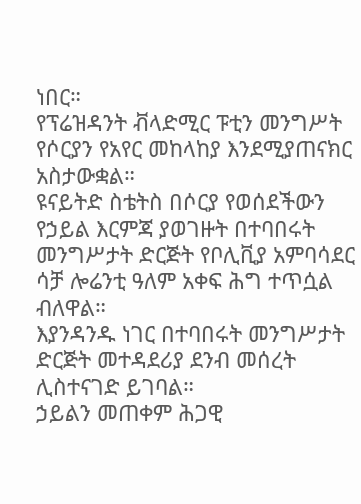ነበር።
የፕሬዝዳንት ቭላድሚር ፑቲን መንግሥት የሶርያን የአየር መከላከያ እንደሚያጠናክር አስታውቋል።
ዩናይትድ ስቴትስ በሶርያ የወሰደችውን የኃይል እርምጃ ያወገዙት በተባበሩት መንግሥታት ድርጅት የቦሊቪያ አምባሳደር ሳቻ ሎሬንቲ ዓለም አቀፍ ሕግ ተጥሷል ብለዋል።
እያንዳንዱ ነገር በተባበሩት መንግሥታት ድርጅት መተዳደሪያ ደንብ መሰረት ሊስተናገድ ይገባል።
ኃይልን መጠቀም ሕጋዊ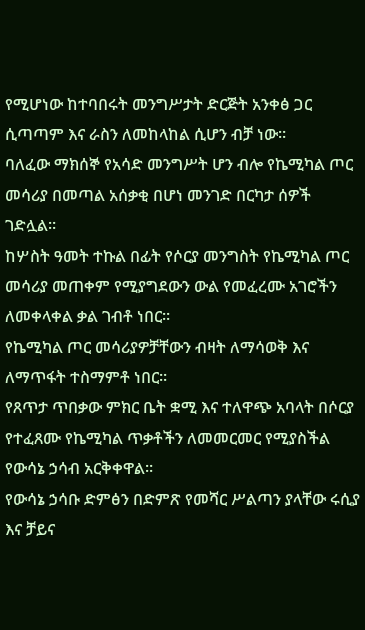የሚሆነው ከተባበሩት መንግሥታት ድርጅት አንቀፅ ጋር ሲጣጣም እና ራስን ለመከላከል ሲሆን ብቻ ነው።
ባለፈው ማክሰኞ የአሳድ መንግሥት ሆን ብሎ የኬሚካል ጦር መሳሪያ በመጣል አሰቃቂ በሆነ መንገድ በርካታ ሰዎች ገድሏል።
ከሦስት ዓመት ተኩል በፊት የሶርያ መንግስት የኬሚካል ጦር መሳሪያ መጠቀም የሚያግደውን ውል የመፈረሙ አገሮችን ለመቀላቀል ቃል ገብቶ ነበር።
የኬሚካል ጦር መሳሪያዎቻቸውን ብዛት ለማሳወቅ እና ለማጥፋት ተስማምቶ ነበር።
የጸጥታ ጥበቃው ምክር ቤት ቋሚ እና ተለዋጭ አባላት በሶርያ የተፈጸሙ የኬሚካል ጥቃቶችን ለመመርመር የሚያስችል የውሳኔ ኃሳብ አርቅቀዋል።
የውሳኔ ኃሳቡ ድምፅን በድምጽ የመሻር ሥልጣን ያላቸው ሩሲያ እና ቻይና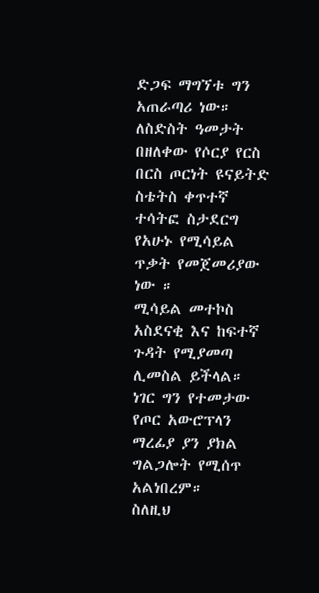ድጋፍ ማግኘቱ ግን አጠራጣሪ ነው።
ለስድስት ዓመታት በዘለቀው የሶርያ የርስ በርስ ጦርነት ዩናይትድ ስቴትስ ቀጥተኛ ተሳትፎ ስታደርግ የአሁኑ የሚሳይል ጥቃት የመጀመሪያው ነው ።
ሚሳይል መተኮስ አስደናቂ እና ከፍተኛ ጉዳት የሚያመጣ ሊመስል ይችላል።
ነገር ግን የተመታው የጦር አውሮፕላን ማረፊያ ያን ያክል ግልጋሎት የሚሰጥ አልነበረም።
ስለዚህ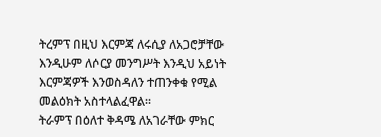ትረምፕ በዚህ እርምጃ ለሩሲያ ለአጋሮቻቸው እንዲሁም ለሶርያ መንግሥት እንዲህ አይነት እርምጃዎች እንወስዳለን ተጠንቀቁ የሚል መልዕክት አስተላልፈዋል።
ትራምፕ በዕለተ ቅዳሜ ለአገራቸው ምክር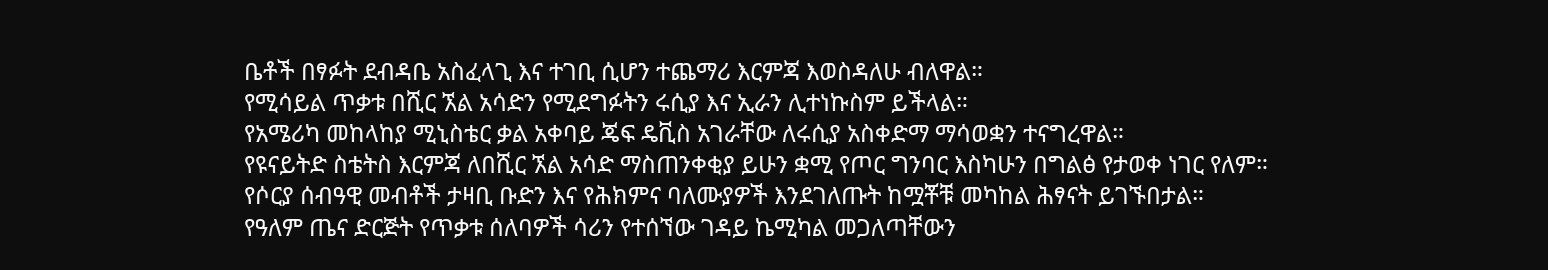ቤቶች በፃፉት ደብዳቤ አስፈላጊ እና ተገቢ ሲሆን ተጨማሪ እርምጃ እወስዳለሁ ብለዋል።
የሚሳይል ጥቃቱ በሺር ኧል አሳድን የሚደግፉትን ሩሲያ እና ኢራን ሊተነኩስም ይችላል።
የአሜሪካ መከላከያ ሚኒስቴር ቃል አቀባይ ጄፍ ዴቪስ አገራቸው ለሩሲያ አስቀድማ ማሳወቋን ተናግረዋል።
የዩናይትድ ስቴትስ እርምጃ ለበሺር ኧል አሳድ ማስጠንቀቂያ ይሁን ቋሚ የጦር ግንባር እስካሁን በግልፅ የታወቀ ነገር የለም።
የሶርያ ሰብዓዊ መብቶች ታዛቢ ቡድን እና የሕክምና ባለሙያዎች እንደገለጡት ከሟቾቹ መካከል ሕፃናት ይገኙበታል።
የዓለም ጤና ድርጅት የጥቃቱ ሰለባዎች ሳሪን የተሰኘው ገዳይ ኬሚካል መጋለጣቸውን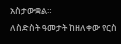አስታውቋል።
ለስድስት ዓመታት ከዘለቀው የርስ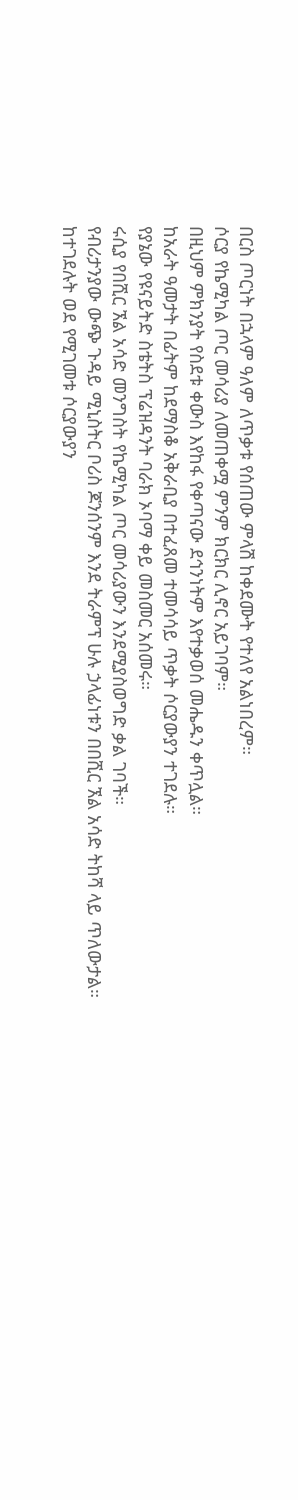በርስ ጦርነት በኋላም ዓለም ለጥቃቱ የሰጠው ምላሽ ከቀደሙት የተለየ አልነበረም።
ሶርያ የኬሚካል ጦር መሳሪያ ለመጠቀሟ ምንም ክርክር ሊኖር አይገባም።
በዚህም ምክንያት የስደቱ ቀውስ እየከፋ የቀጣናው ደኅንነትም እየተቃወሰ መሔዱን ቀጥሏል።
ከአራት ዓመታት በፊትም ከደማስቆ አቅራቢያ በተፈጸመ ተመሳሳይ ጥቃት ሶርያውያን ተገደሉ።
የያኔው የዩናይትድ ስቴትስ ፕሬዝዳንት ባራክ ኦባማ ቀይ መስመር አሰመሩ።
ሩሲያ የበሺር ኧል አሳድ መንግስት የኬሚካል ጦር መሳሪያውን እንደሚያስወግድ ቃል ገባች።
የብሪታንያው ውጭ ጉዳይ ሚኒስትር ቦሪስ ጆንሰንም እንደ ትራምፕ ሁሉ ኃላፊነቱን በበሺር ኧል አሳድ ትከሻ ላይ ጥለውታል።
ከተገደሉት ወደ የሚገመቱ ሶርያውያን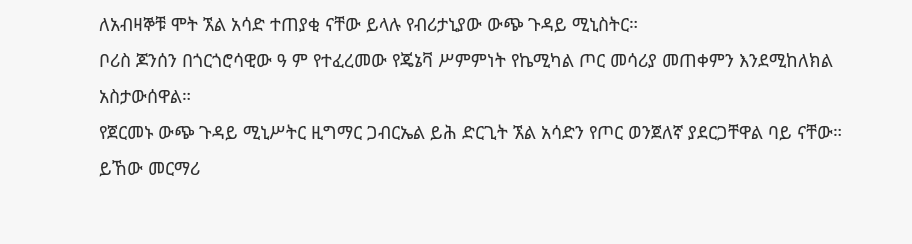ለአብዛኞቹ ሞት ኧል አሳድ ተጠያቂ ናቸው ይላሉ የብሪታኒያው ውጭ ጉዳይ ሚኒስትር።
ቦሪስ ጆንሰን በጎርጎሮሳዊው ዓ ም የተፈረመው የጄኔቫ ሥምምነት የኬሚካል ጦር መሳሪያ መጠቀምን እንደሚከለክል አስታውሰዋል።
የጀርመኑ ውጭ ጉዳይ ሚኒሥትር ዚግማር ጋብርኤል ይሕ ድርጊት ኧል አሳድን የጦር ወንጀለኛ ያደርጋቸዋል ባይ ናቸው።
ይኸው መርማሪ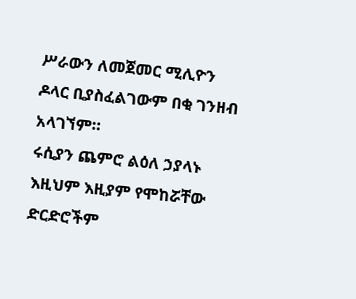ሥራውን ለመጀመር ሚሊዮን ዶላር ቢያስፈልገውም በቂ ገንዘብ አላገኘም።
ሩሲያን ጨምሮ ልዕለ ኃያላኑ እዚህም እዚያም የሞከሯቸው ድርድሮችም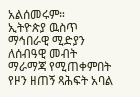አልሰመሩም።
ኢትዮጵያ ዉስጥ ማኅበራዊ ሚድያን ለሰብዓዊ መብት ማራማጃ የሚጠቀምበት የዞን ዘጠኝ ጻሕፍት አባል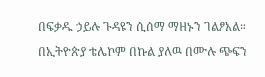በፍቃዱ ኃይሉ ጉዳዩን ሲሰማ ማዘኑን ገልፆአል።
በኢትዮጵያ ቴሌኮም በኩል ያለዉ በሙሉ ጭፍን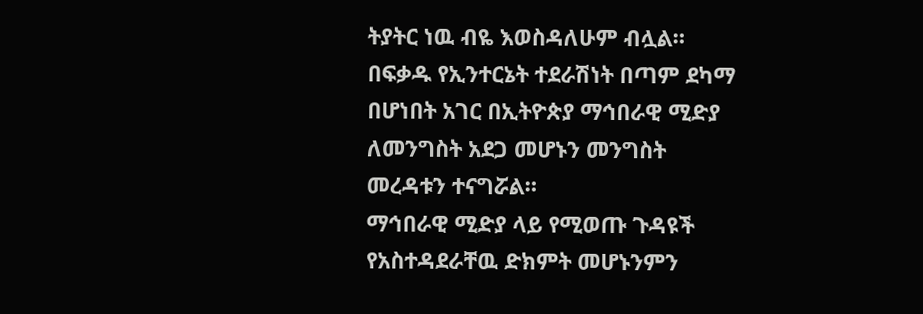ትያትር ነዉ ብዬ እወስዳለሁም ብሏል።
በፍቃዱ የኢንተርኔት ተደራሽነት በጣም ደካማ በሆነበት አገር በኢትዮጵያ ማኅበራዊ ሚድያ ለመንግስት አደጋ መሆኑን መንግስት መረዳቱን ተናግሯል።
ማኅበራዊ ሚድያ ላይ የሚወጡ ጉዳዩች የአስተዳደራቸዉ ድክምት መሆኑንምን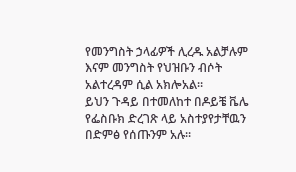የመንግስት ኃላፊዎች ሊረዱ አልቻሉም እናም መንግስት የህዝቡን ብሶት አልተረዳም ሲል አክሎአል።
ይህን ጉዳይ በተመለከተ በዶይቼ ቬሌ የፌስቡክ ድረገጽ ላይ አስተያየታቸዉን በድምፅ የሰጡንም አሉ።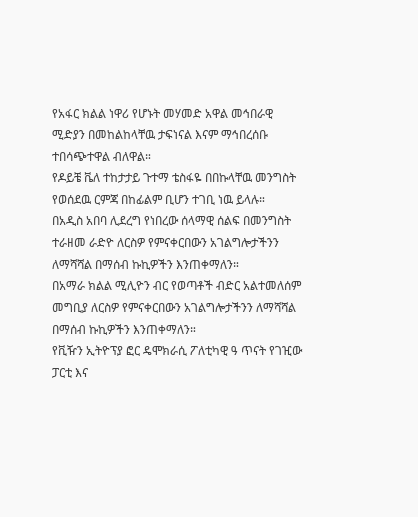የአፋር ክልል ነዋሪ የሆኑት መሃመድ አዋል መኅበራዊ ሚድያን በመከልከላቸዉ ታፍነናል እናም ማኅበረሰቡ ተበሳጭተዋል ብለዋል።
የዶይቼ ቬለ ተከታታይ ጉተማ ቴስፋዬ በበኩላቸዉ መንግስት የወሰደዉ ርምጃ በከፊልም ቢሆን ተገቢ ነዉ ይላሉ።
በአዲስ አበባ ሊደረግ የነበረው ሰላማዊ ሰልፍ በመንግስት ተራዘመ ራድዮ ለርስዎ የምናቀርበውን አገልግሎታችንን ለማሻሻል በማሰብ ኩኪዎችን እንጠቀማለን።
በአማራ ክልል ሚሊዮን ብር የወጣቶች ብድር አልተመለሰም መግቢያ ለርስዎ የምናቀርበውን አገልግሎታችንን ለማሻሻል በማሰብ ኩኪዎችን እንጠቀማለን።
የቪዥን ኢትዮፕያ ፎር ዴሞክራሲ ፖለቲካዊ ዓ ጥናት የገዢው ፓርቲ እና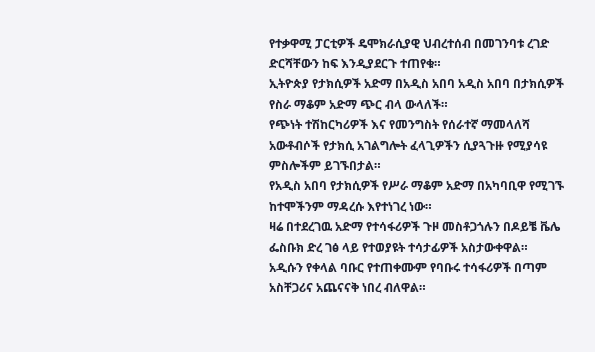የተቃዋሚ ፓርቲዎች ዴሞክራሲያዊ ህብረተሰብ በመገንባቱ ረገድ ድርሻቸውን ከፍ እንዲያደርጉ ተጠየቁ።
ኢትዮጵያ የታክሲዎች አድማ በአዲስ አበባ አዲስ አበባ በታክሲዎች የስራ ማቆም አድማ ጭር ብላ ውላለች።
የጭነት ተሽከርካሪዎች እና የመንግስት የሰራተኛ ማመላለሻ አውቶብሶች የታክሲ አገልግሎት ፈላጊዎችን ሲያጓጉዙ የሚያሳዩ ምስሎችም ይገኙበታል።
የአዲስ አበባ የታክሲዎች የሥራ ማቆም አድማ በአካባቢዋ የሚገኙ ከተሞችንም ማዳረሱ እየተነገረ ነው።
ዛሬ በተደረገዉ አድማ የተሳፋሪዎች ጉዞ መስቶጋጎሉን በዶይቼ ቬሌ ፌስቡክ ድረ ገፅ ላይ የተወያዩት ተሳታፊዎች አስታውቀዋል።
አዲሱን የቀላል ባቡር የተጠቀሙም የባቡሩ ተሳፋሪዎች በጣም አስቸጋሪና አጨናናቅ ነበረ ብለዋል።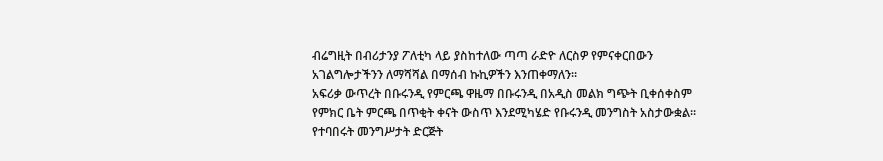ብሬግዚት በብሪታንያ ፖለቲካ ላይ ያስከተለው ጣጣ ራድዮ ለርስዎ የምናቀርበውን አገልግሎታችንን ለማሻሻል በማሰብ ኩኪዎችን እንጠቀማለን።
አፍሪቃ ውጥረት በቡሩንዲ የምርጫ ዋዜማ በቡሩንዲ በአዲስ መልክ ግጭት ቢቀሰቀስም የምክር ቤት ምርጫ በጥቂት ቀናት ውስጥ እንደሚካሄድ የቡሩንዲ መንግስት አስታውቋል።
የተባበሩት መንግሥታት ድርጅት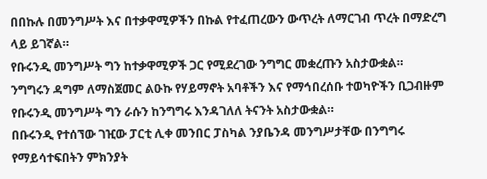በበኩሉ በመንግሥት እና በተቃዋሚዎችን በኩል የተፈጠረውን ውጥረት ለማርገብ ጥረት በማድረግ ላይ ይገኛል።
የቡሩንዲ መንግሥት ግን ከተቃዋሚዎች ጋር የሚደረገው ንግግር መቋረጡን አስታውቋል።
ንግግሩን ዳግም ለማስጀመር ልዑኩ የሃይማኖት አባቶችን እና የማኅበረሰቡ ተወካዮችን ቢጋብዙም የቡሩንዲ መንግሥት ግን ራሱን ከንግግሩ እንዳገለለ ትናንት አስታውቋል።
በቡሩንዲ የተሰኘው ገዢው ፓርቲ ሊቀ መንበር ፓስካል ንያቤንዳ መንግሥታቸው በንግግሩ የማይሳተፍበትን ምክንያት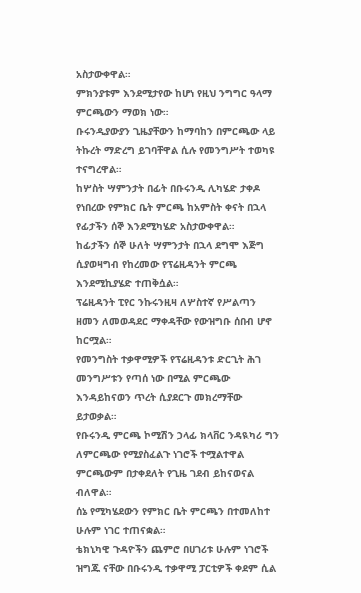አስታውቀዋል።
ምክንያቱም እንደሚታየው ከሆነ የዚህ ንግግር ዓላማ ምርጫውን ማወክ ነው።
ቡሩንዲያውያን ጊዜያቸውን ከማባከን በምርጫው ላይ ትኩረት ማድረግ ይገባቸዋል ሲሉ የመንግሥት ተወካዩ ተናግረዋል።
ከሦስት ሣምንታት በፊት በቡሩንዲ ሊካሄድ ታቀዶ የነበረው የምክር ቤት ምርጫ ከአምስት ቀናት በኋላ የፊታችን ሰኞ እንደሚካሄድ አስታውቀዋል።
ከፊታችን ሰኞ ሁለት ሣምንታት በኋላ ደግሞ እጅግ ሲያወዛግብ የከረመው የፕሬዚዳንት ምርጫ እንደሚኪያሄድ ተጠቅሷል።
ፕሬዚዳንት ፒየር ንኩሩንዚዛ ለሦስተኛ የሥልጣን ዘመን ለመወዳደር ማቀዳቸው የውዝግቡ ሰበብ ሆኖ ከርሟል።
የመንግስት ተቃዋሚዎች የፕሬዚዳንቱ ድርጊት ሕገ መንግሥቱን የጣሰ ነው በሚል ምርጫው እንዳይከናወን ጥረት ሲያደርጉ መክረማቸው ይታወቃል።
የቡሩንዲ ምርጫ ኮሚሽን ኃላፊ ክላቨር ንዳዪካሪ ግን ለምርጫው የሚያስፈልጉ ነገሮች ተሟልተዋል ምርጫውም በታቀደለት የጊዜ ገደብ ይከናወናል ብለዋል።
ሰኔ የሚካሄደውን የምክር ቤት ምርጫን በተመለከተ ሁሉም ነገር ተጠናቋል።
ቴክኒካዊ ጉዳዮችን ጨምሮ በሀገሪቱ ሁሉም ነገሮች ዝግጁ ናቸው በቡሩንዲ ተቃዋሚ ፓርቲዎች ቀደም ሲል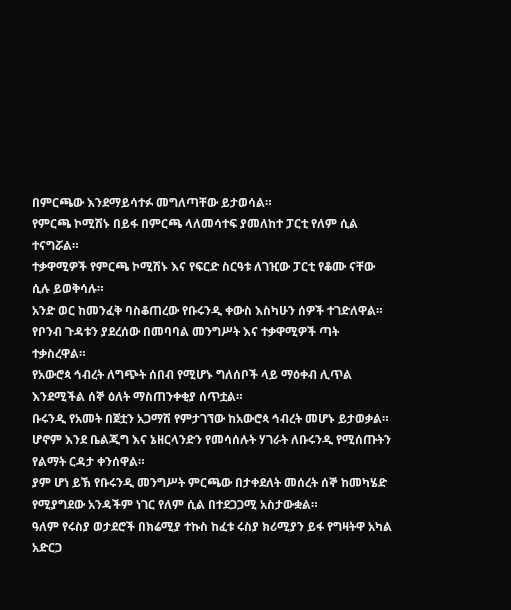በምርጫው እንደማይሳተፉ መግለጣቸው ይታወሳል።
የምርጫ ኮሚሽኑ በይፋ በምርጫ ላለመሳተፍ ያመለከተ ፓርቲ የለም ሲል ተናግሯል።
ተቃዋሚዎች የምርጫ ኮሚሽኑ እና የፍርድ ስርዓቱ ለገዢው ፓርቲ የቆሙ ናቸው ሲሉ ይወቅሳሉ።
አንድ ወር ከመንፈቅ ባስቆጠረው የቡሩንዲ ቀውስ እስካሁን ሰዎች ተገድለዋል።
የቦንብ ጉዳቱን ያደረሰው በመባባል መንግሥት እና ተቃዋሚዎች ጣት ተቃስረዋል።
የአውሮጳ ኅብረት ለግጭት ሰበብ የሚሆኑ ግለሰቦች ላይ ማዕቀብ ሊጥል እንደሚችል ሰኞ ዕለት ማስጠንቀቂያ ሰጥቷል።
ቡሩንዲ የአመት በጀቷን አጋማሽ የምታገኘው ከአውሮጳ ኅብረት መሆኑ ይታወቃል።
ሆኖም እንደ ቤልጂግ እና ኔዘርላንድን የመሳሰሉት ሃገራት ለቡሩንዲ የሚሰጡትን የልማት ርዳታ ቀንሰዋል።
ያም ሆነ ይኽ የቡሩንዲ መንግሥት ምርጫው በታቀደለት መሰረት ሰኞ ከመካሄድ የሚያግደው አንዳችም ነገር የለም ሲል በተደጋጋሚ አስታውቋል።
ዓለም የሩስያ ወታደሮች በክሬሚያ ተኩስ ከፈቱ ሩስያ ክሪሚያን ይፋ የግዛትዋ አካል አድርጋ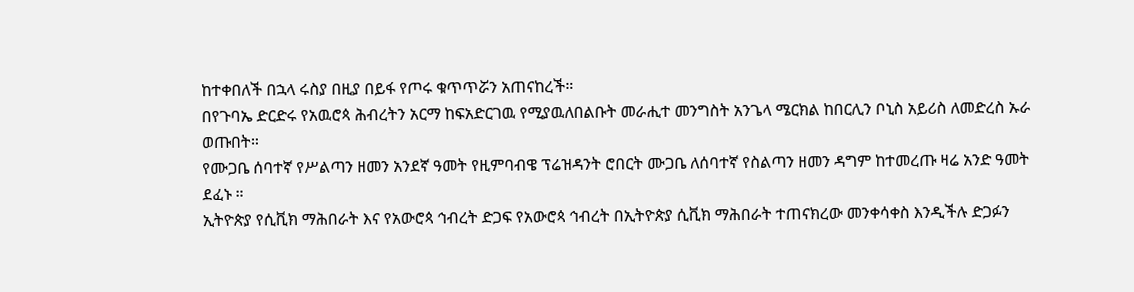ከተቀበለች በኋላ ሩስያ በዚያ በይፋ የጦሩ ቁጥጥሯን አጠናከረች።
በየጉባኤ ድርድሩ የአዉሮጳ ሕብረትን አርማ ከፍአድርገዉ የሚያዉለበልቡት መራሒተ መንግስት አንጌላ ሜርክል ከበርሊን ቦኒስ አይሪስ ለመድረስ ኡራ ወጡበት።
የሙጋቤ ሰባተኛ የሥልጣን ዘመን አንደኛ ዓመት የዚምባብዌ ፕሬዝዳንት ሮበርት ሙጋቤ ለሰባተኛ የስልጣን ዘመን ዳግም ከተመረጡ ዛሬ አንድ ዓመት ደፈኑ ።
ኢትዮጵያ የሲቪክ ማሕበራት እና የአውሮጳ ኅብረት ድጋፍ የአውሮጳ ኅብረት በኢትዮጵያ ሲቪክ ማሕበራት ተጠናክረው መንቀሳቀስ እንዲችሉ ድጋፉን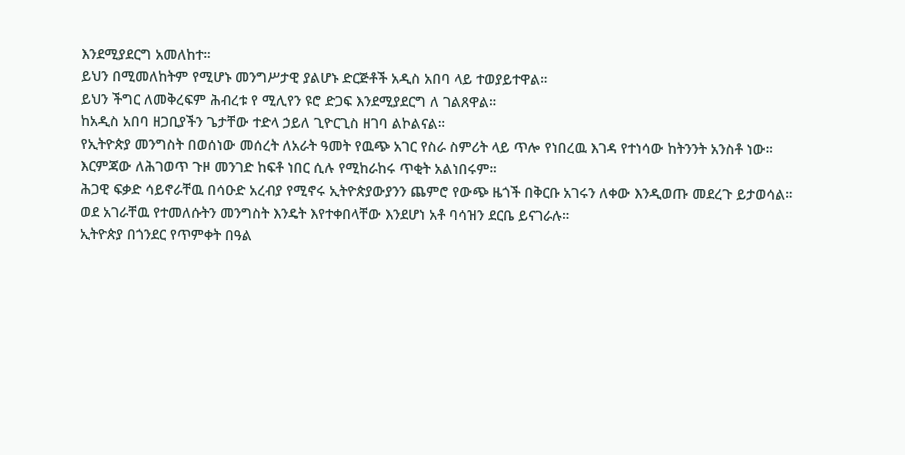እንደሚያደርግ አመለከተ።
ይህን በሚመለከትም የሚሆኑ መንግሥታዊ ያልሆኑ ድርጅቶች አዲስ አበባ ላይ ተወያይተዋል።
ይህን ችግር ለመቅረፍም ሕብረቱ የ ሚሊየን ዩሮ ድጋፍ እንደሚያደርግ ለ ገልጸዋል።
ከአዲስ አበባ ዘጋቢያችን ጌታቸው ተድላ ኃይለ ጊዮርጊስ ዘገባ ልኮልናል።
የኢትዮጵያ መንግስት በወሰነው መሰረት ለአራት ዓመት የዉጭ አገር የስራ ስምሪት ላይ ጥሎ የነበረዉ እገዳ የተነሳው ከትንንት አንስቶ ነው።
እርምጃው ለሕገወጥ ጉዞ መንገድ ከፍቶ ነበር ሲሉ የሚከራከሩ ጥቂት አልነበሩም።
ሕጋዊ ፍቃድ ሳይኖራቸዉ በሳዑድ አረብያ የሚኖሩ ኢትዮጵያውያንን ጨምሮ የውጭ ዜጎች በቅርቡ አገሩን ለቀው እንዲወጡ መደረጉ ይታወሳል።
ወደ አገራቸዉ የተመለሱትን መንግስት እንዴት እየተቀበላቸው እንደሆነ አቶ ባሳዝን ደርቤ ይናገራሉ።
ኢትዮጵያ በጎንደር የጥምቀት በዓል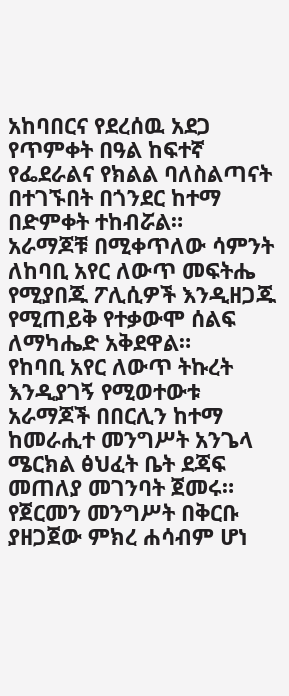አከባበርና የደረሰዉ አደጋ የጥምቀት በዓል ከፍተኛ የፌደራልና የክልል ባለስልጣናት በተገኙበት በጎንደር ከተማ በድምቀት ተከብሯል።
አራማጆቹ በሚቀጥለው ሳምንት ለከባቢ አየር ለውጥ መፍትሔ የሚያበጁ ፖሊሲዎች እንዲዘጋጁ የሚጠይቅ የተቃውሞ ሰልፍ ለማካሔድ አቅደዋል።
የከባቢ አየር ለውጥ ትኩረት እንዲያገኝ የሚወተውቱ አራማጆች በበርሊን ከተማ ከመራሒተ መንግሥት አንጌላ ሜርክል ፅህፈት ቤት ደጃፍ መጠለያ መገንባት ጀመሩ።
የጀርመን መንግሥት በቅርቡ ያዘጋጀው ምክረ ሐሳብም ሆነ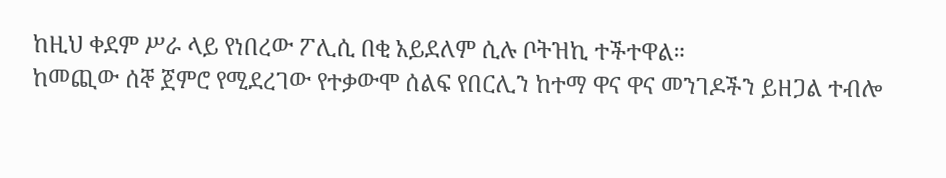ከዚህ ቀደም ሥራ ላይ የነበረው ፖሊሲ በቂ አይደለም ሲሉ ቦትዝኪ ተችተዋል።
ከመጪው ሰኞ ጀምሮ የሚደረገው የተቃውሞ ሰልፍ የበርሊን ከተማ ዋና ዋና መንገዶችን ይዘጋል ተብሎ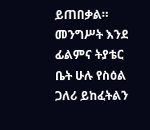ይጠበቃል።
መንግሥት እንደ ፊልምና ትያቴር ቤት ሁሉ የስዕል ጋለሪ ይከፈትልን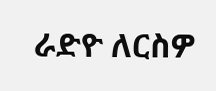ራድዮ ለርስዎ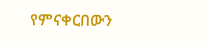የምናቀርበውን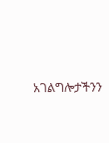አገልግሎታችንን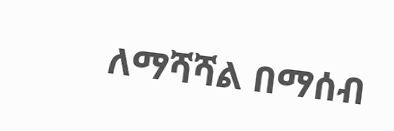ለማሻሻል በማሰብ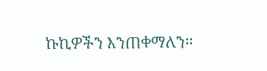ኩኪዎችን እንጠቀማለን።